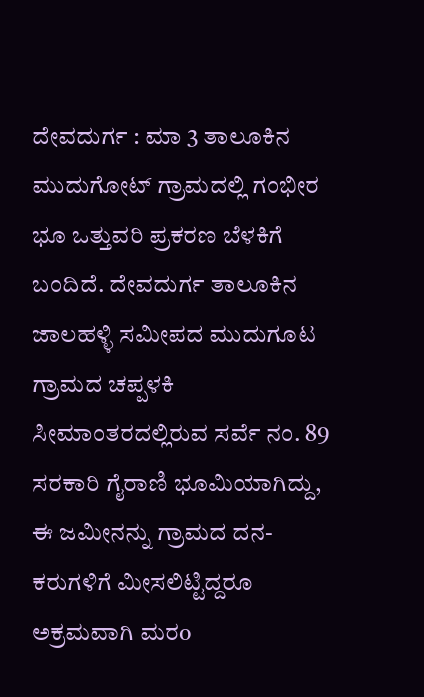ದೇವದುರ್ಗ : ಮಾ 3 ತಾಲೂಕಿನ ಮುದುಗೋಟ್ ಗ್ರಾಮದಲ್ಲಿ ಗಂಭೀರ ಭೂ ಒತ್ತುವರಿ ಪ್ರಕರಣ ಬೆಳಕಿಗೆ ಬಂದಿದೆ. ದೇವದುರ್ಗ ತಾಲೂಕಿನ ಜಾಲಹಳ್ಳಿ ಸಮೀಪದ ಮುದುಗೂಟ ಗ್ರಾಮದ ಚಪ್ಪಳಕಿ ಸೀಮಾಂತರದಲ್ಲಿರುವ ಸರ್ವೆ ನಂ. 89 ಸರಕಾರಿ ಗೈರಾಣಿ ಭೂಮಿಯಾಗಿದ್ದು, ಈ ಜಮೀನನ್ನು ಗ್ರಾಮದ ದನ-ಕರುಗಳಿಗೆ ಮೀಸಲಿಟ್ಟಿದ್ದರೂ ಅಕ್ರಮವಾಗಿ ಮರo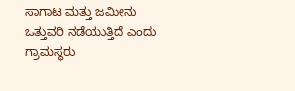ಸಾಗಾಟ ಮತ್ತು ಜಮೀನು ಒತ್ತುವರಿ ನಡೆಯುತ್ತಿದೆ ಎಂದು ಗ್ರಾಮಸ್ಥರು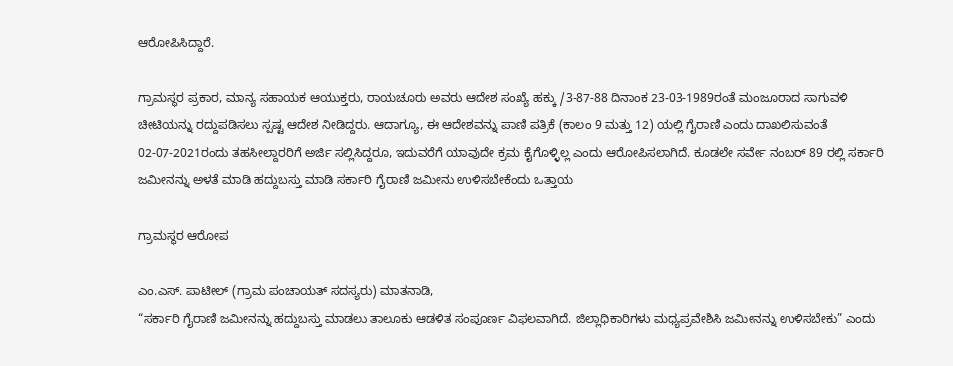ಆರೋಪಿಸಿದ್ದಾರೆ.

ಗ್ರಾಮಸ್ಥರ ಪ್ರಕಾರ, ಮಾನ್ಯ ಸಹಾಯಕ ಆಯುಕ್ತರು, ರಾಯಚೂರು ಅವರು ಆದೇಶ ಸಂಖ್ಯೆ ಹಕ್ಕು /3-87-88 ದಿನಾಂಕ 23-03-1989ರಂತೆ ಮಂಜೂರಾದ ಸಾಗುವಳಿ ಚೀಟಿಯನ್ನು ರದ್ದುಪಡಿಸಲು ಸ್ಪಷ್ಟ ಆದೇಶ ನೀಡಿದ್ದರು. ಆದಾಗ್ಯೂ, ಈ ಆದೇಶವನ್ನು ಪಾಣಿ ಪತ್ರಿಕೆ (ಕಾಲಂ 9 ಮತ್ತು 12) ಯಲ್ಲಿ ಗೈರಾಣಿ ಎಂದು ದಾಖಲಿಸುವಂತೆ 02-07-2021ರಂದು ತಹಸೀಲ್ದಾರರಿಗೆ ಅರ್ಜಿ ಸಲ್ಲಿಸಿದ್ದರೂ, ಇದುವರೆಗೆ ಯಾವುದೇ ಕ್ರಮ ಕೈಗೊಳ್ಳಿಲ್ಲ ಎಂದು ಆರೋಪಿಸಲಾಗಿದೆ. ಕೂಡಲೇ ಸರ್ವೇ ನಂಬರ್ 89 ರಲ್ಲಿ ಸರ್ಕಾರಿ ಜಮೀನನ್ನು ಅಳತೆ ಮಾಡಿ ಹದ್ದುಬಸ್ತು ಮಾಡಿ ಸರ್ಕಾರಿ ಗೈರಾಣಿ ಜಮೀನು ಉಳಿಸಬೇಕೆಂದು ಒತ್ತಾಯ

ಗ್ರಾಮಸ್ಥರ ಆರೋಪ

ಎಂ.ಎಸ್. ಪಾಟೀಲ್ (ಗ್ರಾಮ ಪಂಚಾಯತ್ ಸದಸ್ಯರು) ಮಾತನಾಡಿ,
“ಸರ್ಕಾರಿ ಗೈರಾಣಿ ಜಮೀನನ್ನು ಹದ್ದುಬಸ್ತು ಮಾಡಲು ತಾಲೂಕು ಆಡಳಿತ ಸಂಪೂರ್ಣ ವಿಫಲವಾಗಿದೆ. ಜಿಲ್ಲಾಧಿಕಾರಿಗಳು ಮಧ್ಯಪ್ರವೇಶಿಸಿ ಜಮೀನನ್ನು ಉಳಿಸಬೇಕು” ಎಂದು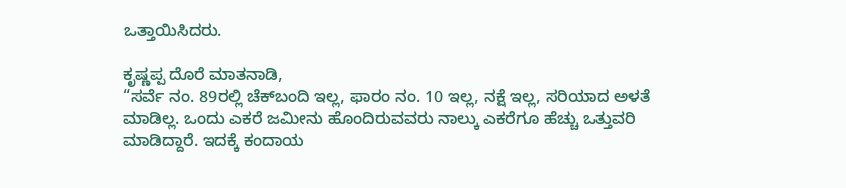ಒತ್ತಾಯಿಸಿದರು.

ಕೃಷ್ಣಪ್ಪ ದೊರೆ ಮಾತನಾಡಿ,
“ಸರ್ವೆ ನಂ. 89ರಲ್ಲಿ ಚೆಕ್‌ಬಂದಿ ಇಲ್ಲ, ಫಾರಂ ನಂ. 10 ಇಲ್ಲ, ನಕ್ಷೆ ಇಲ್ಲ, ಸರಿಯಾದ ಅಳತೆ ಮಾಡಿಲ್ಲ. ಒಂದು ಎಕರೆ ಜಮೀನು ಹೊಂದಿರುವವರು ನಾಲ್ಕು ಎಕರೆಗೂ ಹೆಚ್ಚು ಒತ್ತುವರಿ ಮಾಡಿದ್ದಾರೆ. ಇದಕ್ಕೆ ಕಂದಾಯ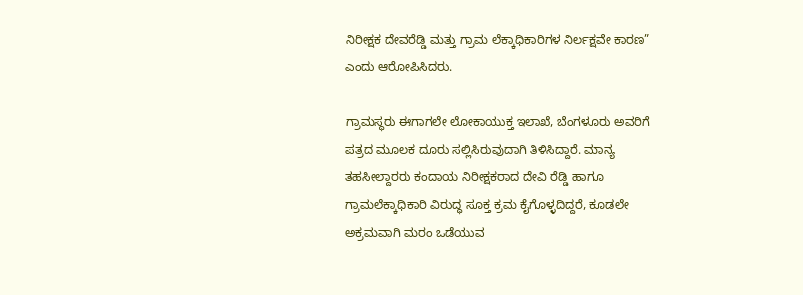ನಿರೀಕ್ಷಕ ದೇವರೆಡ್ಡಿ ಮತ್ತು ಗ್ರಾಮ ಲೆಕ್ಕಾಧಿಕಾರಿಗಳ ನಿರ್ಲಕ್ಷವೇ ಕಾರಣ” ಎಂದು ಆರೋಪಿಸಿದರು.

ಗ್ರಾಮಸ್ಥರು ಈಗಾಗಲೇ ಲೋಕಾಯುಕ್ತ ಇಲಾಖೆ, ಬೆಂಗಳೂರು ಅವರಿಗೆ ಪತ್ರದ ಮೂಲಕ ದೂರು ಸಲ್ಲಿಸಿರುವುದಾಗಿ ತಿಳಿಸಿದ್ದಾರೆ. ಮಾನ್ಯ ತಹಸೀಲ್ದಾರರು ಕಂದಾಯ ನಿರೀಕ್ಷಕರಾದ ದೇವಿ ರೆಡ್ಡಿ ಹಾಗೂ ಗ್ರಾಮಲೆಕ್ಕಾಧಿಕಾರಿ ವಿರುದ್ಧ ಸೂಕ್ತ ಕ್ರಮ ಕೈಗೊಳ್ಳದಿದ್ದರೆ, ಕೂಡಲೇ ಅಕ್ರಮವಾಗಿ ಮರಂ ಒಡೆಯುವ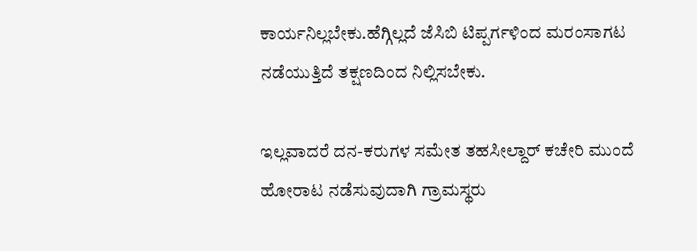ಕಾರ್ಯನಿಲ್ಲಬೇಕು.ಹೆಗ್ಗಿಲ್ಲದೆ ಜೆಸಿಬಿ ಟಿಪ್ಪರ್ಗಳಿಂದ ಮರಂಸಾಗಟ ನಡೆಯುತ್ತಿದೆ ತಕ್ಷಣದಿಂದ ನಿಲ್ಲಿಸಬೇಕು.

ಇಲ್ಲವಾದರೆ ದನ-ಕರುಗಳ ಸಮೇತ ತಹಸೀಲ್ದಾರ್ ಕಚೇರಿ ಮುಂದೆ ಹೋರಾಟ ನಡೆಸುವುದಾಗಿ ಗ್ರಾಮಸ್ಥರು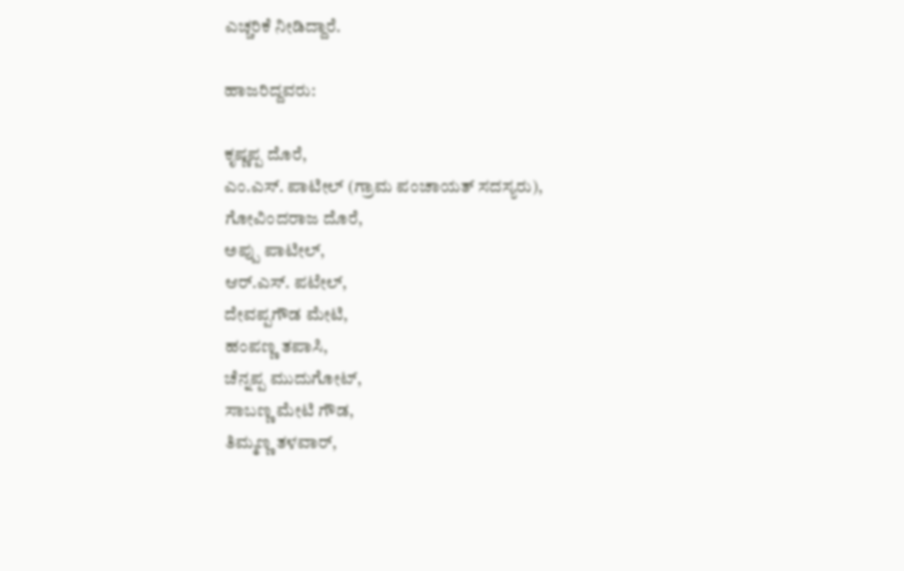ಎಚ್ಚರಿಕೆ ನೀಡಿದ್ದಾರೆ.

ಹಾಜರಿದ್ದವರು:

ಕೃಷ್ಣಪ್ಪ ದೊರೆ,
ಎಂ.ಎಸ್. ಪಾಟೀಲ್ (ಗ್ರಾಮ ಪಂಚಾಯತ್ ಸದಸ್ಯರು),
ಗೋವಿಂದರಾಜ ದೊರೆ,
ಅಪ್ಪು ಪಾಟೀಲ್,
ಆರ್.ಎಸ್. ಪಟೇಲ್,
ದೇವಪ್ಪಗೌಡ ಮೇಟಿ,
ಹಂಪಣ್ಣ ತಪಾಸಿ,
ಚೆನ್ನಪ್ಪ ಮುದುಗೋಟ್,
ಸಾಬಣ್ಣ ಮೇಟಿ ಗೌಡ,
ತಿಮ್ಮಣ್ಣ ತಳವಾರ್,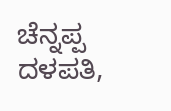ಚೆನ್ನಪ್ಪ ದಳಪತಿ,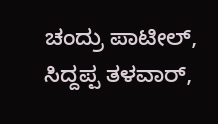ಚಂದ್ರು ಪಾಟೀಲ್,
ಸಿದ್ದಪ್ಪ ತಳವಾರ್,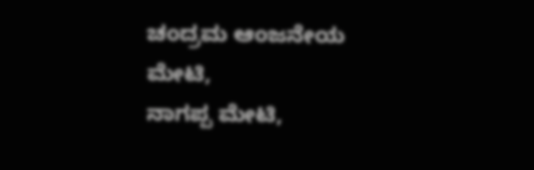ಚಂದ್ರಮ ಆಂಜನೇಯ ಮೇಟಿ,
ನಾಗಪ್ಪ ಮೇಟಿ,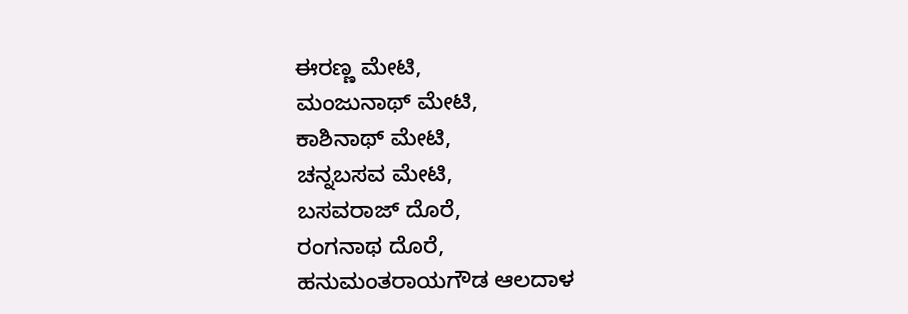ಈರಣ್ಣ ಮೇಟಿ,
ಮಂಜುನಾಥ್ ಮೇಟಿ,
ಕಾಶಿನಾಥ್ ಮೇಟಿ,
ಚನ್ನಬಸವ ಮೇಟಿ,
ಬಸವರಾಜ್ ದೊರೆ,
ರಂಗನಾಥ ದೊರೆ,
ಹನುಮಂತರಾಯಗೌಡ ಆಲದಾಳ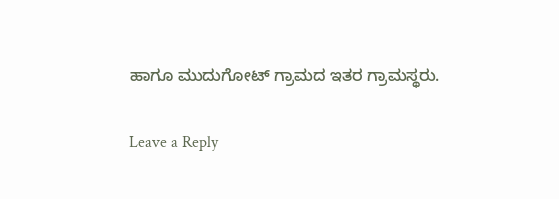ಹಾಗೂ ಮುದುಗೋಟ್ ಗ್ರಾಮದ ಇತರ ಗ್ರಾಮಸ್ಥರು.

Leave a Reply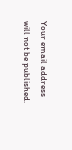Your email address will not be published.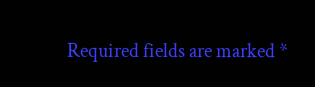Required fields are marked *